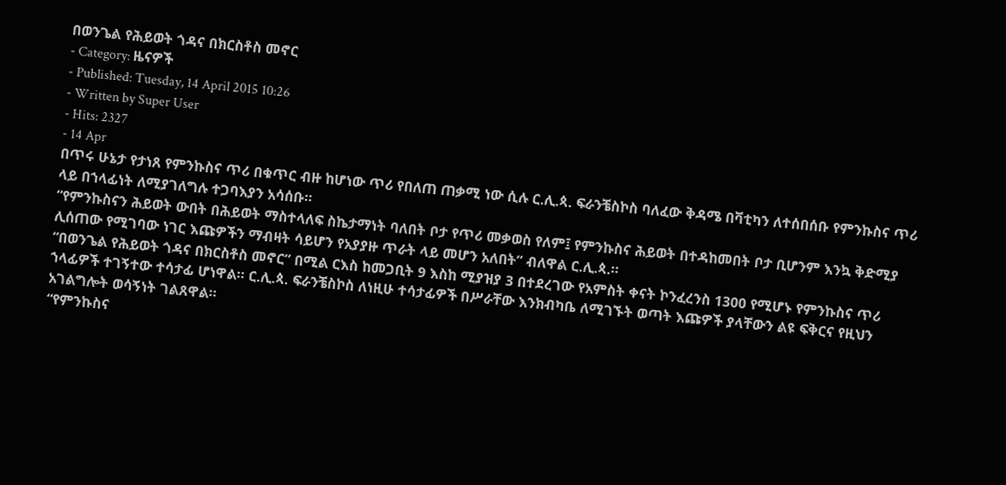በወንጌል የሕይወት ጎዳና በክርስቶስ መኖር
- Category: ዜናዎች
- Published: Tuesday, 14 April 2015 10:26
- Written by Super User
- Hits: 2327
- 14 Apr
በጥሩ ሁኔታ የታነጸ የምንኩስና ጥሪ በቁጥር ብዙ ከሆነው ጥሪ የበለጠ ጠቃሚ ነው ሲሉ ር.ሊ.ጳ. ፍራንቼስኮስ ባለፈው ቅዳሜ በቫቲካን ለተሰበሰቡ የምንኩስና ጥሪ ላይ በኀላፊነት ለሚያገለግሉ ተጋባእያን አሳሰቡ።
“የምንኩስናን ሕይወት ውበት በሕይወት ማስተላለፍ ስኬታማነት ባለበት ቦታ የጥሪ መቃወስ የለም፤ የምንኩስና ሕይወት በተዳከመበት ቦታ ቢሆንም እንኳ ቅድሚያ ሊሰጠው የሚገባው ነገር እጩዎችን ማብዛት ሳይሆን የአያያዙ ጥራት ላይ መሆን አለበት” ብለዋል ር.ሊ.ጳ.።
“በወንጌል የሕይወት ጎዳና በክርስቶስ መኖር” በሚል ርእስ ከመጋቢት 9 እስከ ሚያዝያ 3 በተደረገው የአምስት ቀናት ኮንፈረንስ 1300 የሚሆኑ የምንኩስና ጥሪ ኀላፊዎች ተገኝተው ተሳታፊ ሆነዋል። ር.ሊ.ጳ. ፍራንቼስኮስ ለነዚሁ ተሳታፊዎች በሥራቸው እንክብካቤ ለሚገኙት ወጣት እጩዎች ያላቸውን ልዩ ፍቅርና የዚህን አገልግሎት ወሳኝነት ገልጸዋል።
“የምንኩስና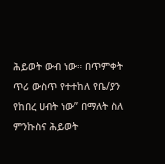ሕይወት ውብ ነው። በጥምቀት ጥሪ ውስጥ የተተከለ የቤ/ያን የከበረ ሀብት ነው” በማለት ስለ ምንኩስና ሕይወት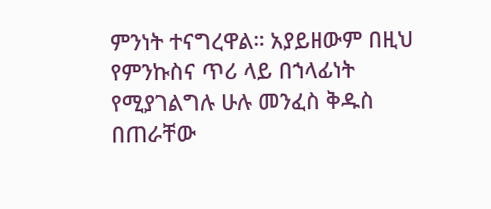ምንነት ተናግረዋል። አያይዘውም በዚህ የምንኩስና ጥሪ ላይ በኀላፊነት የሚያገልግሉ ሁሉ መንፈስ ቅዱስ በጠራቸው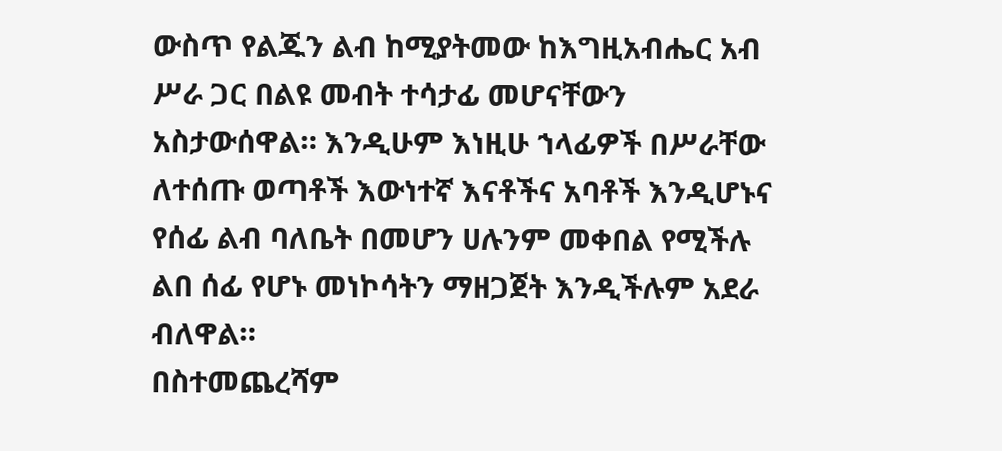ውስጥ የልጁን ልብ ከሚያትመው ከእግዚአብሔር አብ ሥራ ጋር በልዩ መብት ተሳታፊ መሆናቸውን አስታውሰዋል። እንዲሁም እነዚሁ ኀላፊዎች በሥራቸው ለተሰጡ ወጣቶች እውነተኛ እናቶችና አባቶች እንዲሆኑና የሰፊ ልብ ባለቤት በመሆን ሀሉንም መቀበል የሚችሉ ልበ ሰፊ የሆኑ መነኮሳትን ማዘጋጀት እንዲችሉም አደራ ብለዋል።
በስተመጨረሻም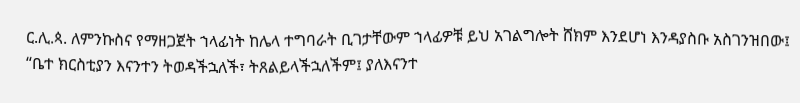ር.ሊ.ጳ. ለምንኩስና የማዘጋጀት ኀላፊነት ከሌላ ተግባራት ቢገታቸውም ኀላፊዎቹ ይህ አገልግሎት ሸክም እንደሆነ እንዳያስቡ አስገንዝበው፤ “ቤተ ክርስቲያን እናንተን ትወዳችኋለች፣ ትጸልይላችኋለችም፤ ያለእናንተ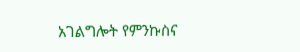አገልግሎት የምንኩስና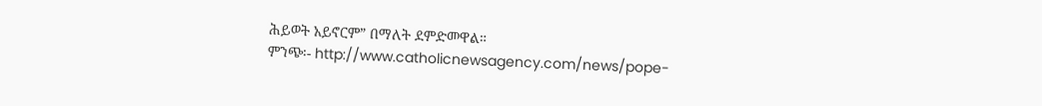ሕይወት አይኖርም” በማለት ደምድመዋል።
ምንጭ፡- http://www.catholicnewsagency.com/news/pope-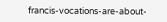francis-vocations-are-about-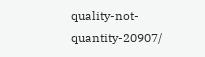quality-not-quantity-20907/